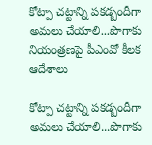కోట్పా చట్టాన్ని పకడ్బందీగా అమలు చేయాలి...పొగాకు నియంత్రణపై పీఎంవో కీలక ఆదేశాలు

కోట్పా చట్టాన్ని పకడ్బందీగా అమలు చేయాలి...పొగాకు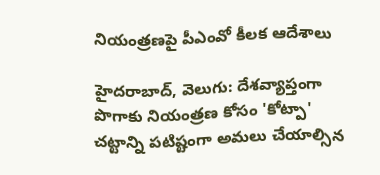నియంత్రణపై పీఎంవో కీలక ఆదేశాలు

హైదరాబాద్, వెలుగు: దేశవ్యాప్తంగా పొగాకు నియంత్రణ కోసం 'కోట్పా' చట్టాన్ని పటిష్టంగా అమలు చేయాల్సిన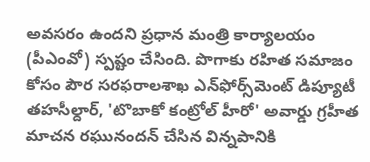అవసరం ఉందని ప్రధాన మంత్రి కార్యాలయం (పీఎంవో) స్పష్టం చేసింది. పొగాకు రహిత సమాజం కోసం పౌర సరఫరాలశాఖ ఎన్‌ఫోర్స్‌మెంట్ డిప్యూటీ తహసీల్దార్, 'టొబాకో కంట్రోల్ హీరో' అవార్డు గ్రహీత మాచన రఘునందన్ చేసిన విన్నపానికి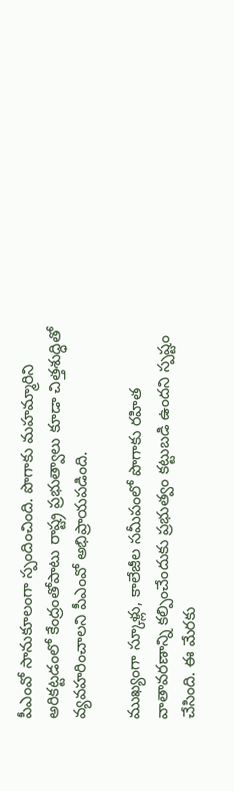పీఎంవో సానుకూలంగా స్పందించింది. పొగాకు మహమ్మారిని అరికట్టడంలో కేంద్రంతోపాటు రాష్ట్ర ప్రభుత్వాలు కూడా చిత్తశుద్ధితో వ్యవహరించాలని పీఎంవో అభిప్రాయపడింది.

ముఖ్యంగా స్కూళ్లు, కాలేజీల సమీపంలో పొగాకు రహిత వాతావరణాన్ని కల్పించేందుకు ప్రభుత్వం కట్టుబడి ఉందని స్పష్టం చేసింది. ఈ మేరకు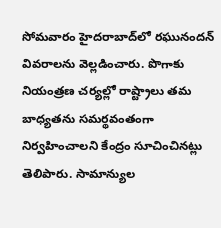సోమవారం హైదరాబాద్‌లో రఘునందన్ వివరాలను వెల్లడించారు. పొగాకు నియంత్రణ చర్యల్లో రాష్ట్రాలు తమ బాధ్యతను సమర్థవంతంగా నిర్వహించాలని కేంద్రం సూచించినట్లు తెలిపారు. సామాన్యుల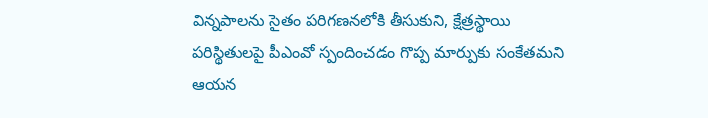విన్నపాలను సైతం పరిగణనలోకి తీసుకుని, క్షేత్రస్థాయి పరిస్థితులపై పీఎంవో స్పందించడం గొప్ప మార్పుకు సంకేతమని ఆయన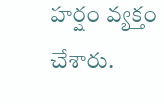హర్షం వ్యక్తం చేశారు.